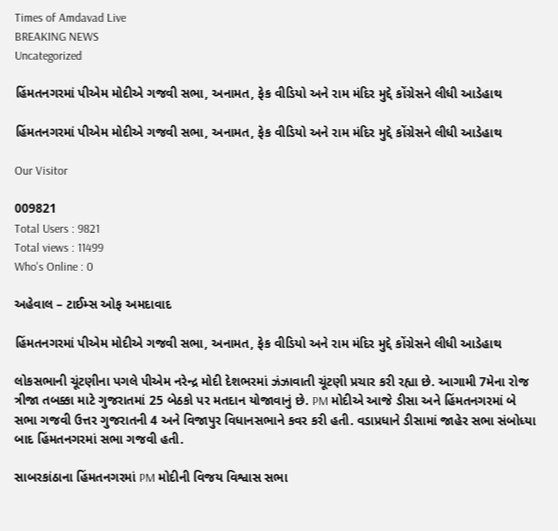Times of Amdavad Live
BREAKING NEWS
Uncategorized

હિંમતનગરમાં પીએમ મોદીએ ગજવી સભા, અનામત, ફેક વીડિયો અને રામ મંદિર મુદ્દે કોંગ્રેસને લીધી આડેહાથ

હિંમતનગરમાં પીએમ મોદીએ ગજવી સભા, અનામત, ફેક વીડિયો અને રામ મંદિર મુદ્દે કોંગ્રેસને લીધી આડેહાથ

Our Visitor

009821
Total Users : 9821
Total views : 11499
Who's Online : 0

અહેવાલ – ટાઈમ્સ ઓફ અમદાવાદ

હિંમતનગરમાં પીએમ મોદીએ ગજવી સભા, અનામત, ફેક વીડિયો અને રામ મંદિર મુદ્દે કોંગ્રેસને લીધી આડેહાથ

લોકસભાની ચૂંટણીના પગલે પીએમ નરેન્દ્ર મોદી દેશભરમાં ઝંઝાવાતી ચૂંટણી પ્રચાર કરી રહ્યા છે. આગામી 7મેના રોજ ત્રીજા તબક્કા માટે ગુજરાતમાં 25 બેઠકો પર મતદાન યોજાવાનું છે. PM મોદીએ આજે ડીસા અને હિંમતનગરમાં બે સભા ગજવી ઉત્તર ગુજરાતની 4 અને વિજાપુર વિધાનસભાને કવર કરી હતી. વડાપ્રધાને ડીસામાં જાહેર સભા સંબોધ્યા બાદ હિંમતનગરમાં સભા ગજવી હતી.

સાબરકાંઠાના હિંમતનગરમાં PM મોદીની વિજય વિશ્વાસ સભા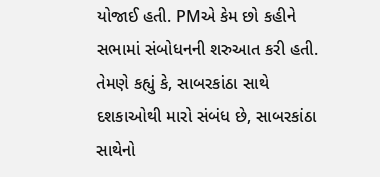યોજાઈ હતી. PMએ કેમ છો કહીને સભામાં સંબોધનની શરુઆત કરી હતી. તેમણે કહ્યું કે, સાબરકાંઠા સાથે દશકાઓથી મારો સંબંધ છે, સાબરકાંઠા સાથેનો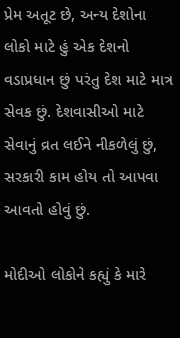પ્રેમ અતૂટ છે, અન્ય દેશોના લોકો માટે હું એક દેશનો વડાપ્રધાન છું પરંતુ દેશ માટે માત્ર સેવક છું. દેશવાસીઓ માટે સેવાનું વ્રત લઈને નીકળેલું છું, સરકારી કામ હોય તો આપવા આવતો હોવું છું.

મોદીઓ લોકોને કહ્યું કે મારે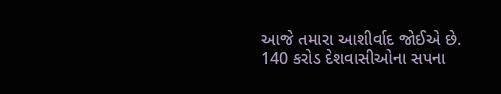આજે તમારા આશીર્વાદ જોઈએ છે. 140 કરોડ દેશવાસીઓના સપના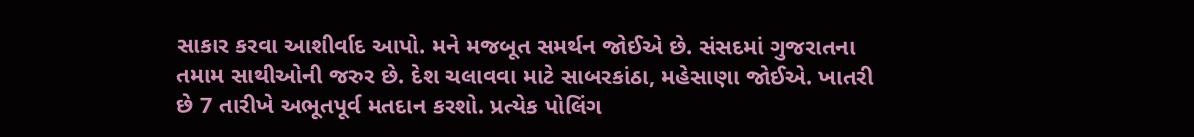સાકાર કરવા આશીર્વાદ આપો. મને મજબૂત સમર્થન જોઈએ છે. સંસદમાં ગુજરાતના તમામ સાથીઓની જરુર છે. દેશ ચલાવવા માટે સાબરકાંઠા, મહેસાણા જોઈએ. ખાતરી છે 7 તારીખે અભૂતપૂર્વ મતદાન કરશો. પ્રત્યેક પોલિંગ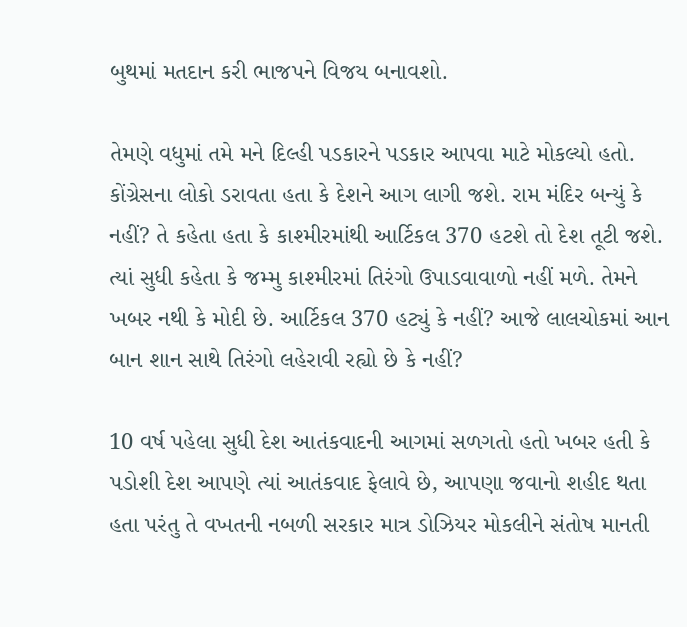બુથમાં મતદાન કરી ભાજપને વિજય બનાવશો.

તેમણે વધુમાં તમે મને દિલ્હી પડકારને પડકાર આપવા માટે મોકલ્યો હતો. કોંગ્રેસના લોકો ડરાવતા હતા કે દેશને આગ લાગી જશે. રામ મંદિર બન્યું કે નહીં? તે કહેતા હતા કે કાશ્મીરમાંથી આર્ટિકલ 370 હટશે તો દેશ તૂટી જશે. ત્યાં સુધી કહેતા કે જમ્મુ કાશ્મીરમાં તિરંગો ઉપાડવાવાળો નહીં મળે. તેમને ખબર નથી કે મોદી છે. આર્ટિકલ 370 હટ્યું કે નહીં? આજે લાલચોકમાં આન બાન શાન સાથે તિરંગો લહેરાવી રહ્યો છે કે નહીં?

10 વર્ષ પહેલા સુધી દેશ આતંકવાદની આગમાં સળગતો હતો ખબર હતી કે પડોશી દેશ આપણે ત્યાં આતંકવાદ ફેલાવે છે, આપણા જવાનો શહીદ થતા હતા પરંતુ તે વખતની નબળી સરકાર માત્ર ડોઝિયર મોકલીને સંતોષ માનતી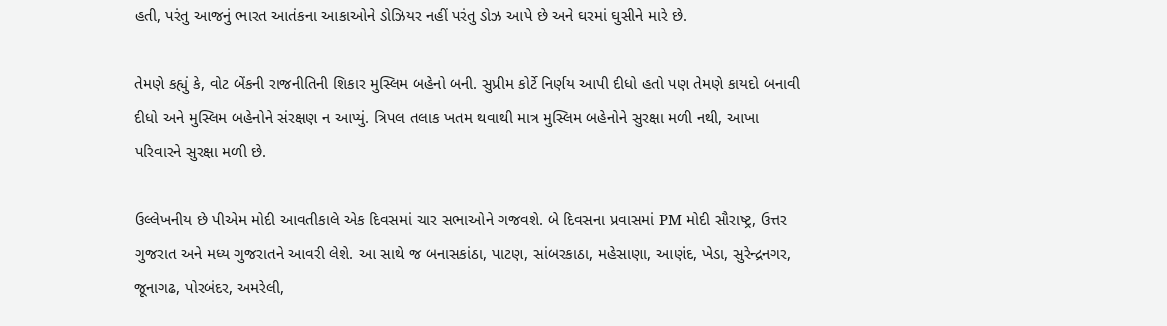હતી, પરંતુ આજનું ભારત આતંકના આકાઓને ડોઝિયર નહીં પરંતુ ડોઝ આપે છે અને ઘરમાં ઘુસીને મારે છે.

તેમણે કહ્યું કે, વોટ બેંકની રાજનીતિની શિકાર મુસ્લિમ બહેનો બની. સુપ્રીમ કોર્ટે નિર્ણય આપી દીધો હતો પણ તેમણે કાયદો બનાવી દીધો અને મુસ્લિમ બહેનોને સંરક્ષણ ન આપ્યું. ત્રિપલ તલાક ખતમ થવાથી માત્ર મુસ્લિમ બહેનોને સુરક્ષા મળી નથી, આખા પરિવારને સુરક્ષા મળી છે.

ઉલ્લેખનીય છે પીએમ મોદી આવતીકાલે એક દિવસમાં ચાર સભાઓને ગજવશે. બે દિવસના પ્રવાસમાં PM મોદી સૌરાષ્ટ્ર, ઉત્તર ગુજરાત અને મધ્ય ગુજરાતને આવરી લેશે. આ સાથે જ બનાસકાંઠા, પાટણ, સાંબરકાઠા, મહેસાણા, આણંદ, ખેડા, સુરેન્દ્રનગર, જૂનાગઢ, પોરબંદર, અમરેલી,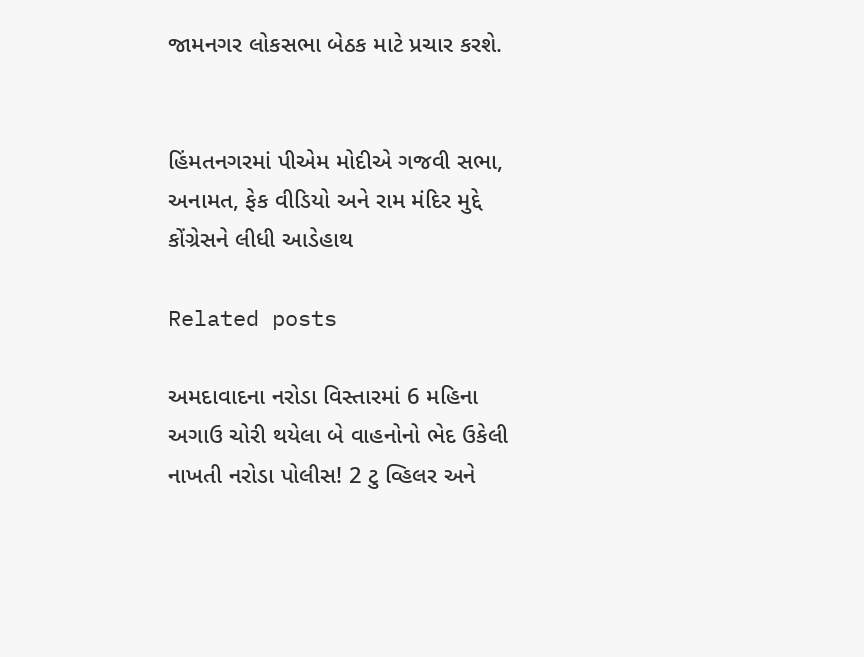જામનગર લોકસભા બેઠક માટે પ્રચાર કરશે.


હિંમતનગરમાં પીએમ મોદીએ ગજવી સભા, અનામત, ફેક વીડિયો અને રામ મંદિર મુદ્દે કોંગ્રેસને લીધી આડેહાથ

Related posts

અમદાવાદના નરોડા વિસ્તારમાં 6 મહિના અગાઉ ચોરી થયેલા બે વાહનોનો ભેદ ઉકેલી નાખતી નરોડા પોલીસ! 2 ટુ વ્હિલર અને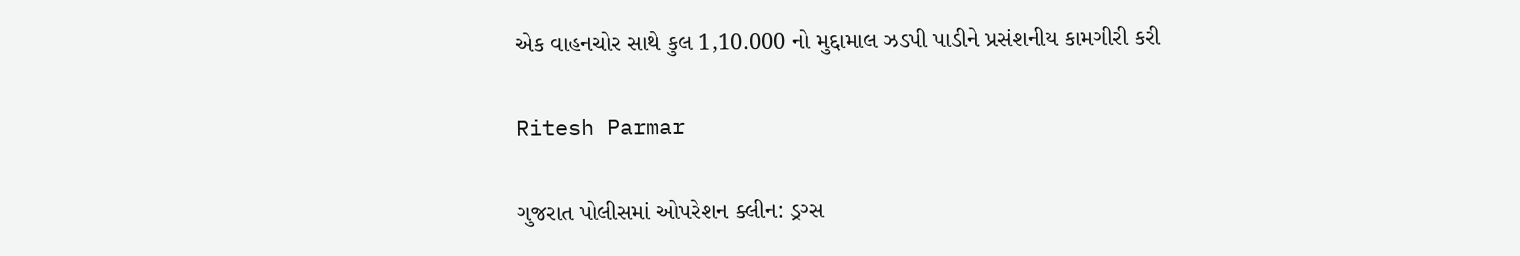એક વાહનચોર સાથે કુલ 1,10.000 નો મુદ્દામાલ ઝડપી પાડીને પ્રસંશનીય કામગીરી કરી

Ritesh Parmar

ગુજરાત પોલીસમાં ઓપરેશન ક્લીન: ડ્રગ્સ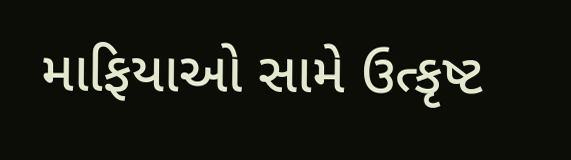માફિયાઓ સામે ઉત્કૃષ્ટ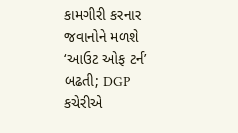કામગીરી કરનાર જવાનોને મળશે ‘આઉટ ઓફ ટર્ન’ બઢતી; DGP કચેરીએ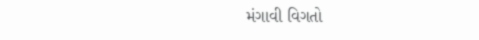મંગાવી વિગતો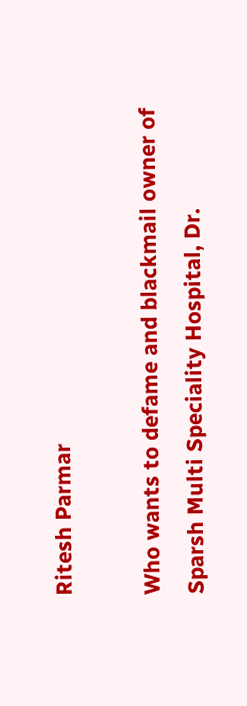Ritesh Parmar

Who wants to defame and blackmail owner of Sparsh Multi Speciality Hospital, Dr.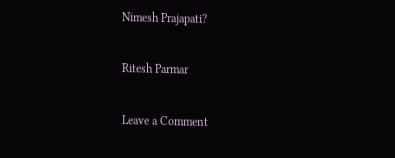Nimesh Prajapati?

Ritesh Parmar

Leave a Comment